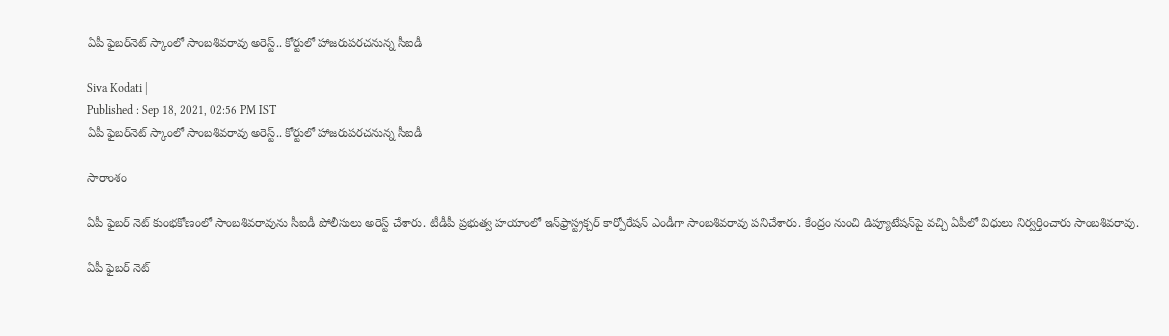ఏపీ ఫైబర్‌నెట్ స్కాంలో సాంబశివరావు అరెస్ట్.. కోర్టులో హాజరుపరచనున్న సీఐడీ

Siva Kodati |
Published : Sep 18, 2021, 02:56 PM IST
ఏపీ ఫైబర్‌నెట్ స్కాంలో సాంబశివరావు అరెస్ట్.. కోర్టులో హాజరుపరచనున్న సీఐడీ

సారాంశం

ఏపీ ఫైబర్ నెట్ కుంభకోణంలో సాంబశివరావును సీఐడీ పోలీసులు అరెస్ట్ చేశారు. టీడీపీ ప్రభుత్వ హయాంలో ఇన్‌ఫ్రాస్ట్రక్చర్ కార్పోరేషన్ ఎండీగా సాంబశివరావు పనిచేశారు. కేంద్రం నుంచి డిప్యూటేషన్‌పై వచ్చి ఏపీలో విధులు నిర్వర్తించారు సాంబశివరావు.

ఏపీ ఫైబర్ నెట్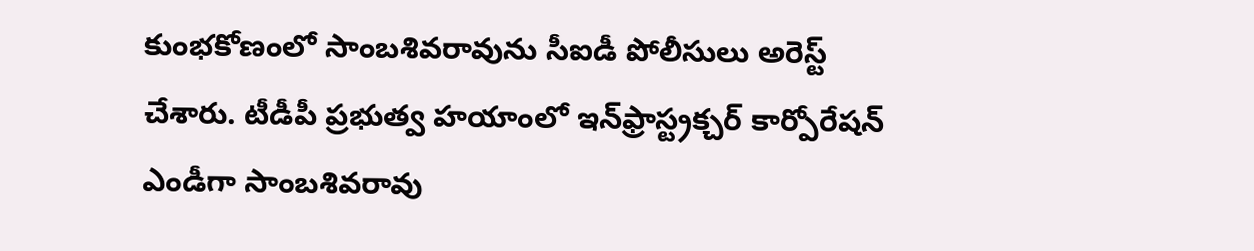కుంభకోణంలో సాంబశివరావును సీఐడీ పోలీసులు అరెస్ట్ చేశారు. టీడీపీ ప్రభుత్వ హయాంలో ఇన్‌ఫ్రాస్ట్రక్చర్ కార్పోరేషన్ ఎండీగా సాంబశివరావు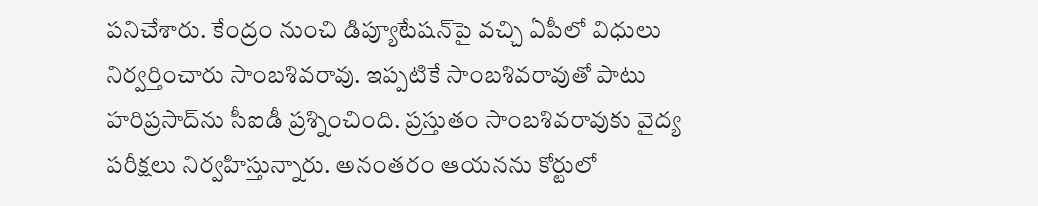పనిచేశారు. కేంద్రం నుంచి డిప్యూటేషన్‌పై వచ్చి ఏపీలో విధులు నిర్వర్తించారు సాంబశివరావు. ఇప్పటికే సాంబశివరావుతో పాటు హరిప్రసాద్‌ను సీఐడీ ప్రశ్నించింది. ప్రస్తుతం సాంబశివరావుకు వైద్య పరీక్షలు నిర్వహిస్తున్నారు. అనంతరం ఆయనను కోర్టులో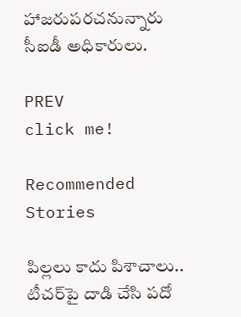హాజరుపరచనున్నారు సీఐడీ అధికారులు.

PREV
click me!

Recommended Stories

పిల్ల‌లు కాదు పిశాచాలు.. టీచ‌ర్‌పై దాడి చేసి ప‌దో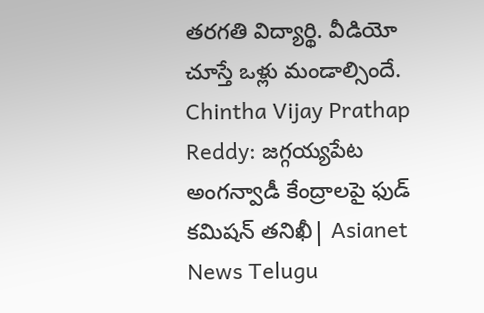త‌ర‌గ‌తి విద్యార్థి. వీడియో చూస్తే ఒళ్లు మండాల్సిందే.
Chintha Vijay Prathap Reddy: జగ్గయ్యపేట అంగన్వాడీ కేంద్రాలపై ఫుడ్ కమిషన్ తనిఖీ| Asianet News Telugu